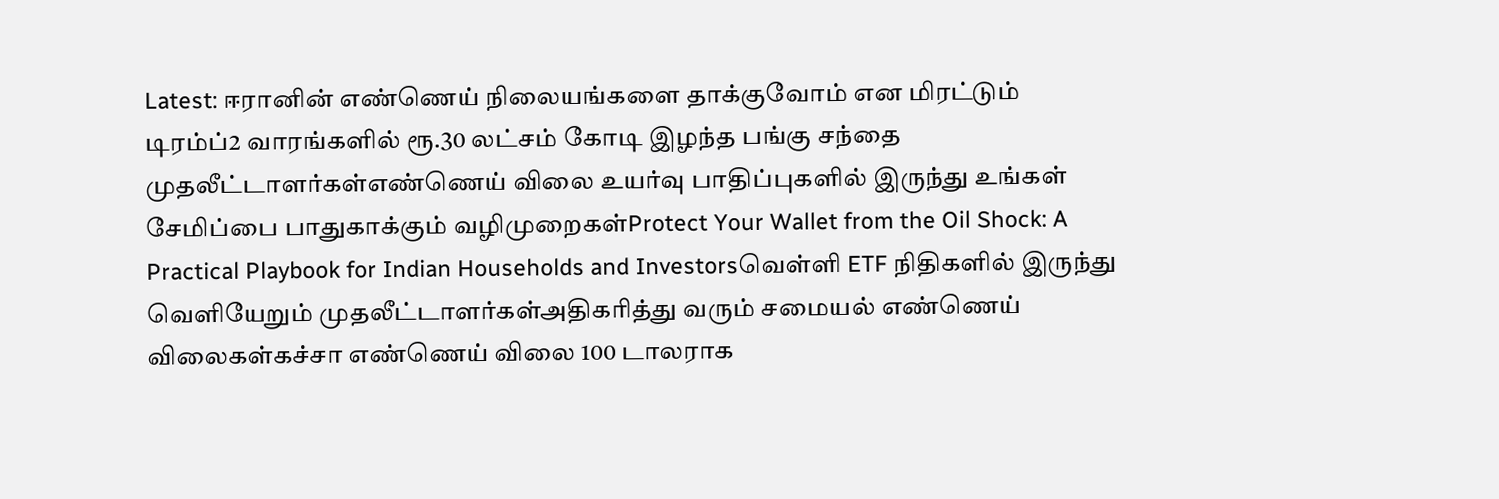Latest: ஈரானின் எண்ணெய் நிலையங்களை தாக்குவோம் என மிரட்டும் டிரம்ப்2 வாரங்களில் ரூ.30 லட்சம் கோடி இழந்த பங்கு சந்தை முதலீட்டாளர்கள்எண்ணெய் விலை உயர்வு பாதிப்புகளில் இருந்து உங்கள் சேமிப்பை பாதுகாக்கும் வழிமுறைகள்Protect Your Wallet from the Oil Shock: A Practical Playbook for Indian Households and Investorsவெள்ளி ETF நிதிகளில் இருந்து வெளியேறும் முதலீட்டாளர்கள்அதிகரித்து வரும் சமையல் எண்ணெய் விலைகள்கச்சா எண்ணெய் விலை 100 டாலராக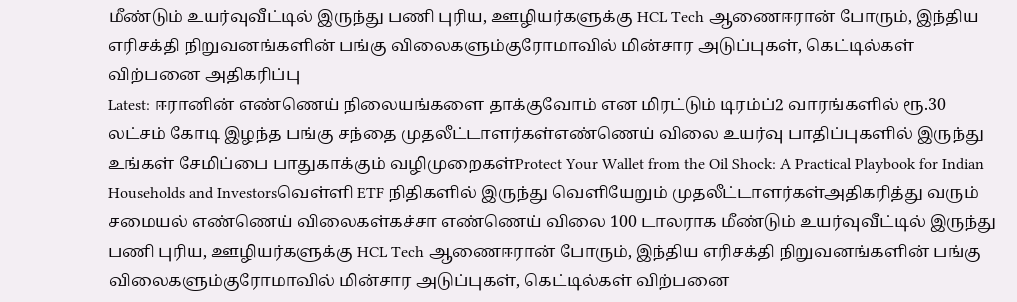மீண்டும் உயர்வுவீட்டில் இருந்து பணி புரிய, ஊழியர்களுக்கு HCL Tech ஆணைஈரான் போரும், இந்திய எரிசக்தி நிறுவனங்களின் பங்கு விலைகளும்குரோமாவில் மின்சார அடுப்புகள், கெட்டில்கள் விற்பனை அதிகரிப்பு
Latest: ஈரானின் எண்ணெய் நிலையங்களை தாக்குவோம் என மிரட்டும் டிரம்ப்2 வாரங்களில் ரூ.30 லட்சம் கோடி இழந்த பங்கு சந்தை முதலீட்டாளர்கள்எண்ணெய் விலை உயர்வு பாதிப்புகளில் இருந்து உங்கள் சேமிப்பை பாதுகாக்கும் வழிமுறைகள்Protect Your Wallet from the Oil Shock: A Practical Playbook for Indian Households and Investorsவெள்ளி ETF நிதிகளில் இருந்து வெளியேறும் முதலீட்டாளர்கள்அதிகரித்து வரும் சமையல் எண்ணெய் விலைகள்கச்சா எண்ணெய் விலை 100 டாலராக மீண்டும் உயர்வுவீட்டில் இருந்து பணி புரிய, ஊழியர்களுக்கு HCL Tech ஆணைஈரான் போரும், இந்திய எரிசக்தி நிறுவனங்களின் பங்கு விலைகளும்குரோமாவில் மின்சார அடுப்புகள், கெட்டில்கள் விற்பனை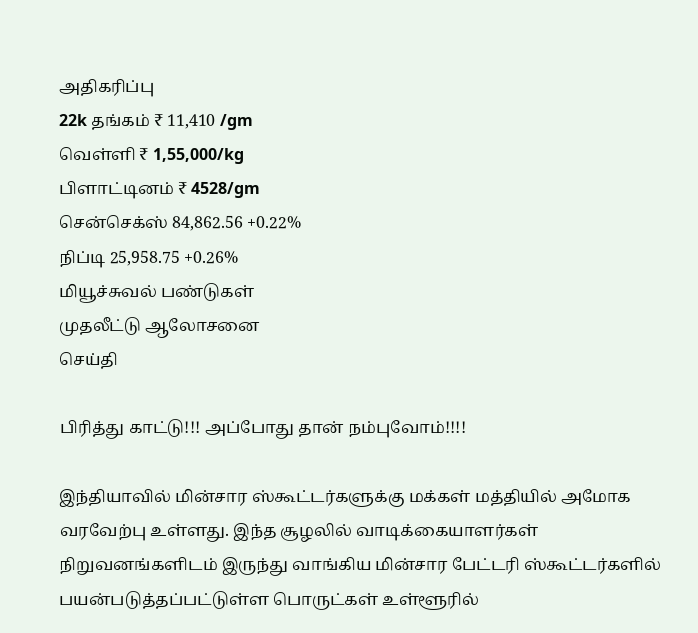அதிகரிப்பு
22k தங்கம் ₹ 11,410 /gm
வெள்ளி ₹ 1,55,000/kg
பிளாட்டினம் ₹ 4528/gm
சென்செக்ஸ் 84,862.56 +0.22%
நிப்டி 25,958.75 +0.26%
மியூச்சுவல் பண்டுகள்
முதலீட்டு ஆலோசனை
செய்தி

பிரித்து காட்டு!!! அப்போது தான் நம்புவோம்!!!!

இந்தியாவில் மின்சார ஸ்கூட்டர்களுக்கு மக்கள் மத்தியில் அமோக வரவேற்பு உள்ளது. இந்த சூழலில் வாடிக்கையாளர்கள் நிறுவனங்களிடம் இருந்து வாங்கிய மின்சார பேட்டரி ஸ்கூட்டர்களில் பயன்படுத்தப்பட்டுள்ள பொருட்கள் உள்ளூரில்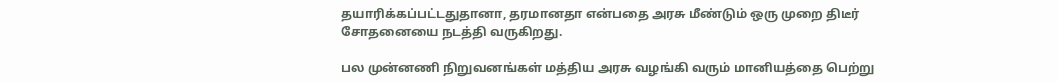தயாரிக்கப்பட்டதுதானா, தரமானதா என்பதை அரசு மீண்டும் ஒரு முறை திடீர் சோதனையை நடத்தி வருகிறது.

பல முன்னணி நிறுவனங்கள் மத்திய அரசு வழங்கி வரும் மானியத்தை பெற்று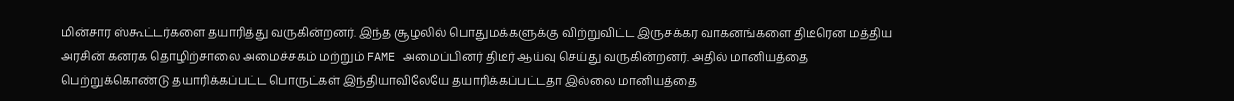மின்சார ஸ்கூட்டர்களை தயாரித்து வருகின்றனர். இந்த சூழலில் பொதுமக்களுக்கு விற்றுவிட்ட இருசக்கர வாகனங்களை திடீரென மத்திய அரசின் கனரக தொழிற்சாலை அமைச்சகம் மற்றும் FAME அமைப்பினர் திடீர் ஆய்வு செய்து வருகின்றனர். அதில் மானியத்தை பெற்றுக்கொண்டு தயாரிக்கப்பட்ட பொருட்கள் இந்தியாவிலேயே தயாரிக்கப்பட்டதா இல்லை மானியத்தை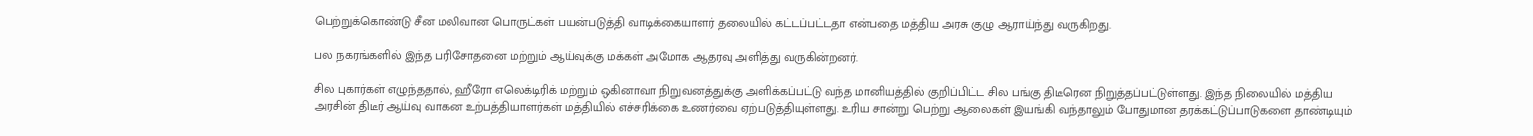பெற்றுக்கொண்டு சீன மலிவான பொருட்கள் பயன்படுத்தி வாடிக்கையாளர் தலையில் கட்டப்பட்டதா என்பதை மத்திய அரசு குழு ஆராய்ந்து வருகிறது.

பல நகரங்களில் இந்த பரிசோதனை மற்றும் ஆய்வுக்கு மக்கள் அமோக ஆதரவு அளித்து வருகின்றனர்.

சில புகார்கள் எழுந்ததால், ஹீரோ எலெக்டிரிக் மற்றும் ஒகினாவா நிறுவனத்துக்கு அளிக்கப்பட்டு வந்த மானியத்தில் குறிப்பிட்ட சில பங்கு திடீரென நிறுத்தப்பட்டுள்ளது. இந்த நிலையில் மத்திய அரசின் திடீர் ஆய்வு வாகன உற்பத்தியாளர்கள் மத்தியில் எச்சரிக்கை உணர்வை ஏற்படுத்தியுள்ளது. உரிய சான்று பெற்று ஆலைகள் இயங்கி வந்தாலும் போதுமான தரக்கட்டுப்பாடுகளை தாண்டியும்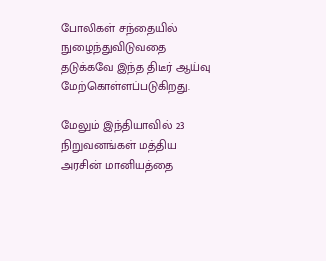போலிகள் சந்தையில் நுழைந்துவிடுவதை தடுக்கவே இந்த திடீர் ஆய்வு மேற்கொள்ளப்படுகிறது.

மேலும் இந்தியாவில் 23 நிறுவனங்கள் மத்திய அரசின் மானியத்தை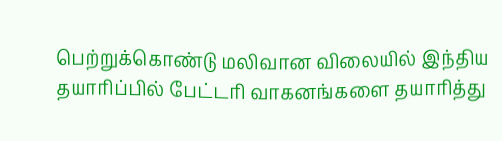பெற்றுக்கொண்டு மலிவான விலையில் இந்திய தயாரிப்பில் பேட்டரி வாகனங்களை தயாரித்து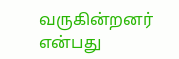வருகின்றனர் என்பது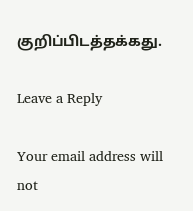குறிப்பிடத்தக்கது.

Leave a Reply

Your email address will not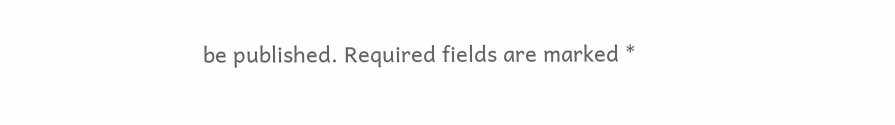be published. Required fields are marked *